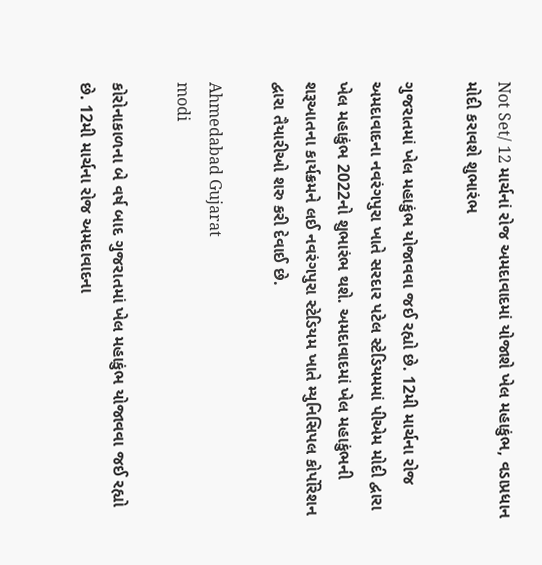Not Set/ 12 માર્ચનાં રોજ અમદાવાદમાં યોજાશે ખેલ મહાકુંભ, વડાપ્રધાન મોદી કરાવશે શુભારંભ

ગુજરાતમાં ખેલ મહાકુંભ યોજાવવા જઈ રહ્યો છે. 12મી માર્ચના રોજ અમદાવાદના નવરંગપુરા ખાતે સરદાર પટેલ સ્ટેડિયમમાં પીએમ મોદી દ્વારા ખેલ મહાકુંભ 2022નો શુભારંભ થશે. અમદાવાદમાં ખેલ મહાકુંભની શરૂઆતના કાર્યક્રમને લઈ નવરંગપુરા સ્ટેડિયમ ખાતે મ્યુનિસિપલ કોર્પોરેશન દ્વારા તૈયારીઓ શરુ કરી દેવાઈ છે.

Ahmedabad Gujarat
modi

કોરોનાકાળના બે વર્ષ બાદ ગુજરાતમાં ખેલ મહાકુંભ યોજાવવા જઈ રહ્યો છે. 12મી માર્ચના રોજ અમદાવાદના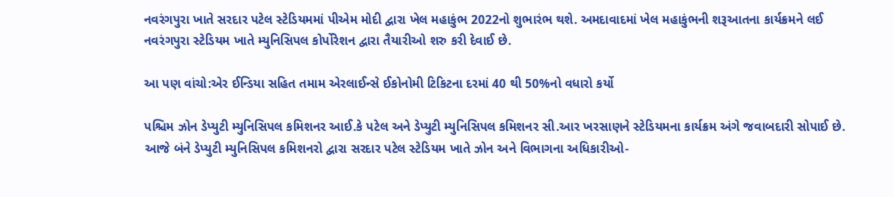નવરંગપુરા ખાતે સરદાર પટેલ સ્ટેડિયમમાં પીએમ મોદી દ્વારા ખેલ મહાકુંભ 2022નો શુભારંભ થશે. અમદાવાદમાં ખેલ મહાકુંભની શરૂઆતના કાર્યક્રમને લઈ નવરંગપુરા સ્ટેડિયમ ખાતે મ્યુનિસિપલ કોર્પોરેશન દ્વારા તૈયારીઓ શરુ કરી દેવાઈ છે.

આ પણ વાંચો:એર ઈન્ડિયા સહિત તમામ એરલાઈન્સે ઈકોનોમી ટિકિટના દરમાં 40 થી 50%નો વધારો કર્યો

પશ્ચિમ ઝોન ડેપ્યુટી મ્યુનિસિપલ કમિશનર આઈ.કે પટેલ અને ડેપ્યુટી મ્યુનિસિપલ કમિશનર સી.આર ખરસાણને સ્ટેડિયમના કાર્યક્રમ અંગે જવાબદારી સોપાઈ છે. આજે બંને ડેપ્યુટી મ્યુનિસિપલ કમિશનરો દ્વારા સરદાર પટેલ સ્ટેડિયમ ખાતે ઝોન અને વિભાગના અધિકારીઓ-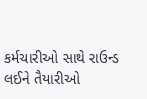કર્મચારીઓ સાથે રાઉન્ડ લઈને તૈયારીઓ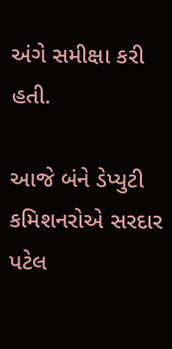અંગે સમીક્ષા કરી હતી.

આજે બંને ડેપ્યુટી કમિશનરોએ સરદાર પટેલ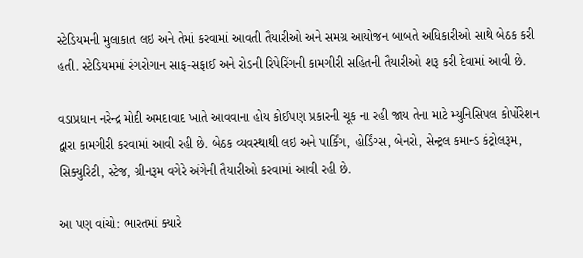સ્ટેડિયમની મુલાકાત લઇ અને તેમાં કરવામાં આવતી તૈયારીઓ અને સમગ્ર આયોજન બાબતે અધિકારીઓ સાથે બેઠક કરી હતી. સ્ટેડિયમમાં રંગરોગાન સાફ-સફાઈ અને રોડની રિપેરિંગની કામગીરી સહિતની તૈયારીઓ શરૂ કરી દેવામાં આવી છે.

વડાપ્રધાન નરેન્દ્ર મોદી અમદાવાદ ખાતે આવવાના હોય કોઈપણ પ્રકારની ચૂક ના રહી જાય તેના માટે મ્યુનિસિપલ કોર્પોરેશન દ્વારા કામગીરી કરવામાં આવી રહી છે. બેઠક વ્યવસ્થાથી લઇ અને પાર્કિંગ, હોર્ડિંગ્સ, બેનરો, સેન્ટ્રલ કમાન્ડ કંટ્રોલરૂમ, સિક્યુરિટી, સ્ટેજ, ગ્રીનરૂમ વગેરે અંગેની તૈયારીઓ કરવામાં આવી રહી છે.

આ પણ વાંચો: ભારતમાં ક્યારે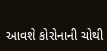આવશે કોરોનાની ચોથી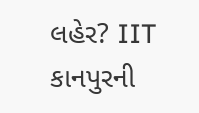લહેર? IIT કાનપુરની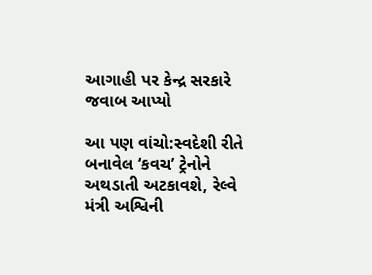આગાહી પર કેન્દ્ર સરકારે જવાબ આપ્યો

આ પણ વાંચો:સ્વદેશી રીતે બનાવેલ ‘કવચ’ ટ્રેનોને અથડાતી અટકાવશે, રેલ્વે મંત્રી અશ્વિની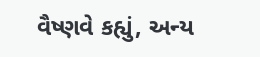વૈષ્ણવે કહ્યું, અન્ય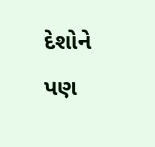દેશોને પણ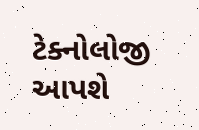ટેક્નોલોજી આપશે